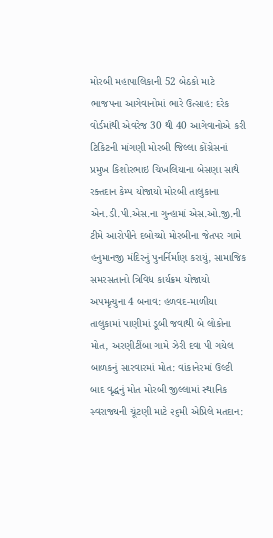મોરબી મહાપાલિકાની 52 બેઠકો માટે ભાજપના આગેવાનોમાં ભારે ઉત્સાહ: દરેક વોર્ડમાંથી એવરેજ 30 થી 40 આગેવાનોએ કરી ટિકિટની માંગણી મોરબી જિલ્લા કોંગ્રેસનાં પ્રમુખ કિશોરભાઇ ચિખલિયાના બેસણા સાથે રક્તદાન કેમ્પ યોજાયો મોરબી તાલુકાના એન.ડી.પી.એસ.ના ગુન્હામાં એસ.ઓ.જી.ની ટીમે આરોપીને દબોચ્યો મોરબીના જેતપર ગામે હનુમાનજી મંદિરનું પુનર્નિર્માણ કરાયું, સામાજિક સમરસતાનો ત્રિવિધ કાર્યક્રમ યોજાયો અપમૃત્યુના 4 બનાવ: હળવદ-માળીયા તાલુકામાં પાણીમાં ડૂબી જવાથી બે લોકોના મોત, અરણીટીંબા ગામે ઝેરી દવા પી ગયેલ બાળકનું સારવારમાં મોત: વાંકાનેરમાં ઉલ્ટી બાદ વૃદ્ધનું મોત મોરબી જીલ્લામાં સ્થાનિક સ્વરાજ્યની ચૂંટણી માટે ૨૬મી એપ્રિલે મતદાન: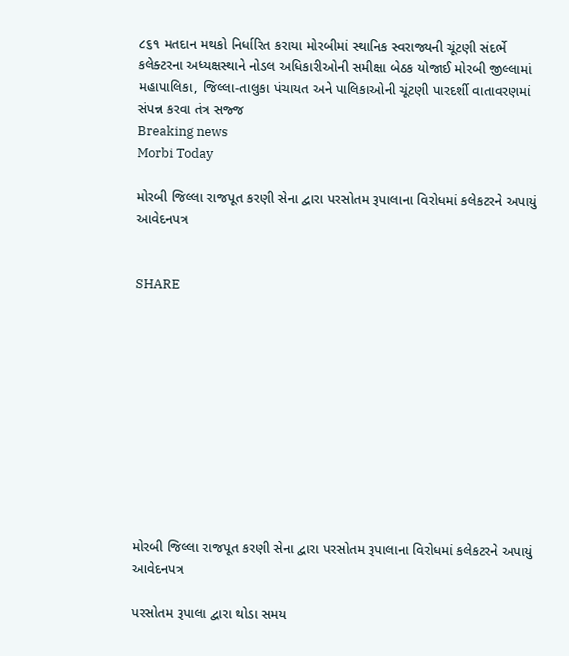૮૬૧ મતદાન મથકો નિર્ધારિત કરાયા મોરબીમાં સ્થાનિક સ્વરાજ્યની ચૂંટણી સંદર્ભે કલેક્ટરના અધ્યક્ષસ્થાને નોડલ અધિકારીઓની સમીક્ષા બેઠક યોજાઈ મોરબી જીલ્લામાં મહાપાલિકા, જિલ્લા-તાલુકા પંચાયત અને પાલિકાઓની ચૂંટણી પારદર્શી વાતાવરણમાં સંપન્ન કરવા તંત્ર સજ્જ
Breaking news
Morbi Today

મોરબી જિલ્લા રાજપૂત કરણી સેના દ્વારા પરસોતમ રૂપાલાના વિરોધમાં કલેકટરને અપાયું આવેદનપત્ર


SHARE











મોરબી જિલ્લા રાજપૂત કરણી સેના દ્વારા પરસોતમ રૂપાલાના વિરોધમાં કલેકટરને અપાયું આવેદનપત્ર

પરસોતમ રૂપાલા દ્વારા થોડા સમય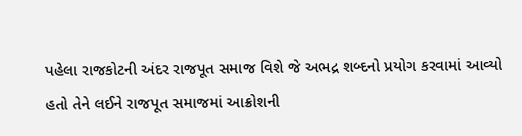પહેલા રાજકોટની અંદર રાજપૂત સમાજ વિશે જે અભદ્ર શબ્દનો પ્રયોગ કરવામાં આવ્યો હતો તેને લઈને રાજપૂત સમાજમાં આક્રોશની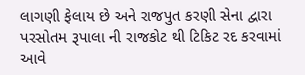લાગણી ફેલાય છે અને રાજપુત કરણી સેના દ્વારા પરસોતમ રૂપાલા ની રાજકોટ થી ટિકિટ રદ કરવામાં આવે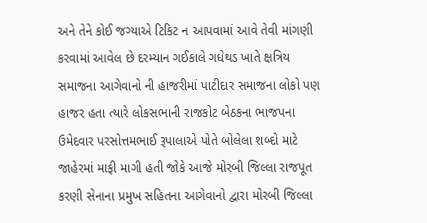અને તેને કોઈ જગ્યાએ ટિકિટ ન આપવામાં આવે તેવી માંગણી કરવામાં આવેલ છે દરમ્યાન ગઈકાલે ગધેથડ ખાતે ક્ષત્રિય સમાજના આગેવાનો ની હાજરીમાં પાટીદાર સમાજના લોકો પણ હાજર હતા ત્યારે લોકસભાની રાજકોટ બેઠકના ભાજપના ઉમેદવાર પરસોત્તમભાઈ રૂપાલાએ પોતે બોલેલા શબ્દો માટે જાહેરમાં માફી માગી હતી જોકે આજે મોરબી જિલ્લા રાજપૂત કરણી સેનાના પ્રમુખ સહિતના આગેવાનો દ્વારા મોરબી જિલ્લા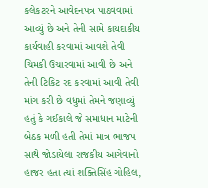કલેકટરને આવેદનપત્ર પાઠવવામાં આવ્યું છે અને તેની સામે કાયદાકીય કાર્યવાહી કરવામાં આવશે તેવી ચિમકી ઉચારવામાં આવી છે અને તેની ટિકિટ રદ કરવામાં આવી તેવી માંગ કરી છે વધુમાં તેમને જણાવ્યું હતું કે ગઈકાલે જે સમાધાન માટેની બેઠક મળી હતી તેમાં માત્ર ભાજપ સાથે જોડાયેલા રાજકીય આગેવાનો હાજર હતા ત્યાં શક્તિસિંહ ગોહિલ,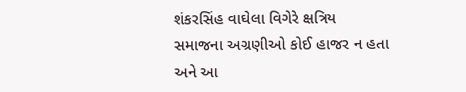શંકરસિંહ વાઘેલા વિગેરે ક્ષત્રિય સમાજના અગ્રણીઓ કોઈ હાજર ન હતા અને આ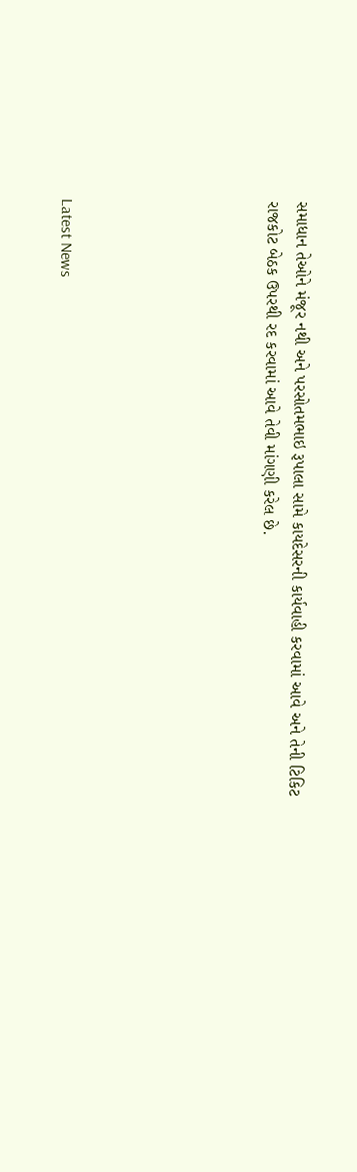સમાધાન તેઓને મંજૂર નથી અને પરસોતમભાઇ રૂપાલા સામે કાયદેસરની કાર્યવાહી કરવામાં આવે અને તેની ટિકિટ રાજકોટ બેઠક ઉપરથી રદ કરવામાં આવે તેવી માંગણી કરેલ છે.






Latest News